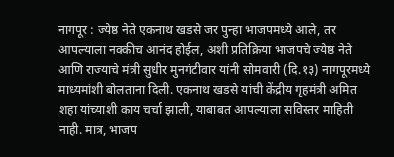नागपूर : ज्येष्ठ नेते एकनाथ खडसे जर पुन्हा भाजपमध्ये आले, तर आपल्याला नक्कीच आनंद होईल, अशी प्रतिक्रिया भाजपचे ज्येष्ठ नेते आणि राज्याचे मंत्री सुधीर मुनगंटीवार यांनी सोमवारी (दि.१३) नागपूरमध्ये माध्यमांशी बोलताना दिली. एकनाथ खडसे यांची केंद्रीय गृहमंत्री अमित शहा यांच्याशी काय चर्चा झाली, याबाबत आपल्याला सविस्तर माहिती नाही. मात्र, भाजप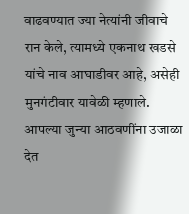वाढवण्यात ज्या नेत्यांनी जीवाचे रान केले, त्यामध्ये एकनाथ खडसे यांचे नाव आघाडीवर आहे, असेही मुनगंटीवार यावेळी म्हणाले.
आपल्या जुन्या आठवणींना उजाळा देत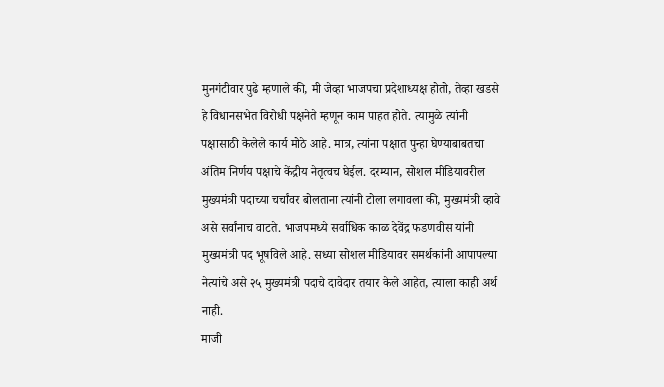मुनगंटीवार पुढे म्हणाले की, मी जेव्हा भाजपचा प्रदेशाध्यक्ष होतो, तेव्हा खडसे हे विधानसभेत विरोधी पक्षनेते म्हणून काम पाहत होते. त्यामुळे त्यांनी पक्षासाठी केलेले कार्य मोठे आहे. मात्र, त्यांना पक्षात पुन्हा घेण्याबाबतचा अंतिम निर्णय पक्षाचे केंद्रीय नेतृत्वच घेईल. दरम्यान, सोशल मीडियावरील मुख्यमंत्री पदाच्या चर्चांवर बोलताना त्यांनी टोला लगावला की, मुख्यमंत्री व्हावे असे सर्वांनाच वाटते. भाजपमध्ये सर्वाधिक काळ देवेंद्र फडणवीस यांनी मुख्यमंत्री पद भूषविले आहे. सध्या सोशल मीडियावर समर्थकांनी आपापल्या नेत्यांचे असे २५ मुख्यमंत्री पदाचे दावेदार तयार केले आहेत, त्याला काही अर्थ नाही.
माजी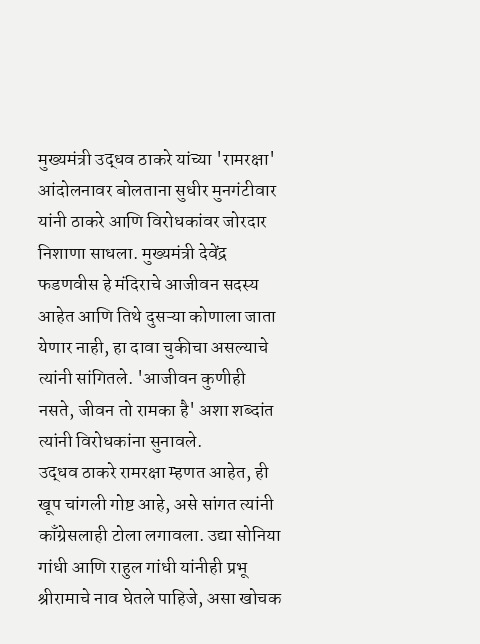मुख्यमंत्री उद्धव ठाकरे यांच्या 'रामरक्षा' आंदोलनावर बोलताना सुधीर मुनगंटीवार यांनी ठाकरे आणि विरोधकांवर जोरदार निशाणा साधला. मुख्यमंत्री देवेंद्र फडणवीस हे मंदिराचे आजीवन सदस्य आहेत आणि तिथे दुसऱ्या कोणाला जाता येणार नाही, हा दावा चुकीचा असल्याचे त्यांनी सांगितले. 'आजीवन कुणीही नसते, जीवन तो रामका है' अशा शब्दांत त्यांनी विरोधकांना सुनावले.
उद्धव ठाकरे रामरक्षा म्हणत आहेत, ही खूप चांगली गोष्ट आहे, असे सांगत त्यांनी काँग्रेसलाही टोला लगावला. उद्या सोनिया गांधी आणि राहुल गांधी यांनीही प्रभू श्रीरामाचे नाव घेतले पाहिजे, असा खोचक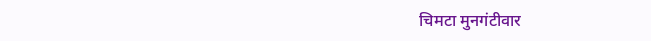चिमटा मुनगंटीवार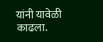यांनी यावेळी काढला.